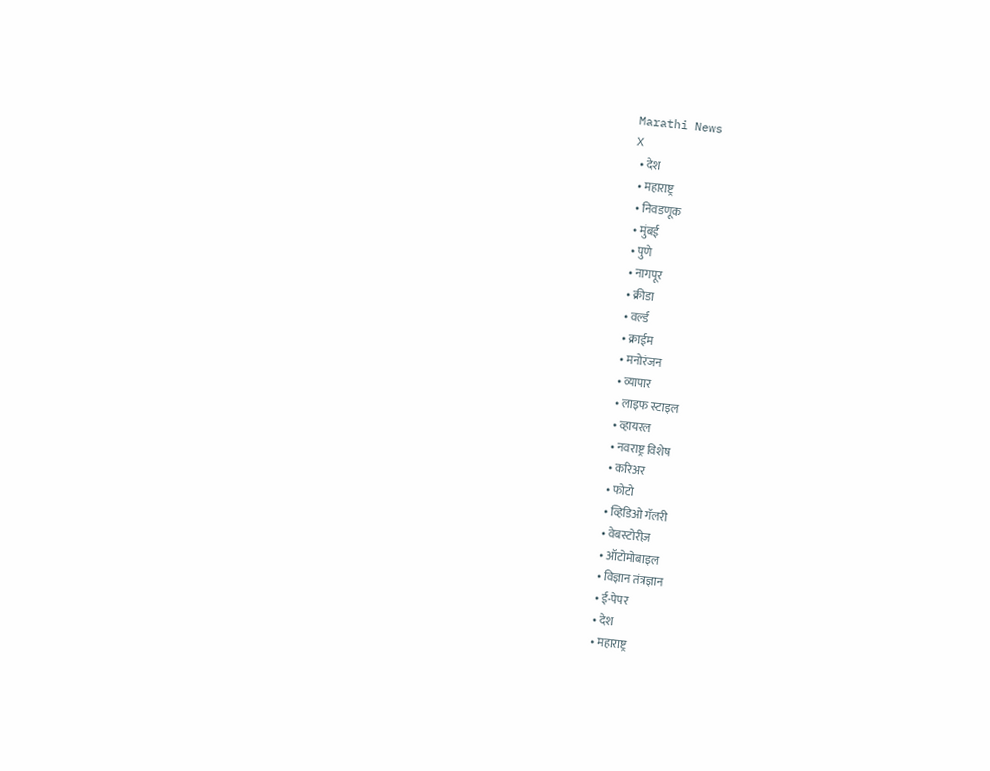Marathi News
X
  • देश
  • महाराष्ट्र
  • निवडणूक
  • मुंबई
  • पुणे
  • नागपूर
  • क्रीडा
  • वर्ल्ड
  • क्राईम
  • मनोरंजन
  • व्यापार
  • लाइफ स्टाइल
  • व्हायरल
  • नवराष्ट्र विशेष
  • करिअर
  • फोटो
  • व्हिडिओ गॅलरी
  • वेबस्टोरीज़
  • ऑटोमोबाइल
  • विज्ञान तंत्रज्ञान
  • ई-पेपर
  • देश
  • महाराष्ट्र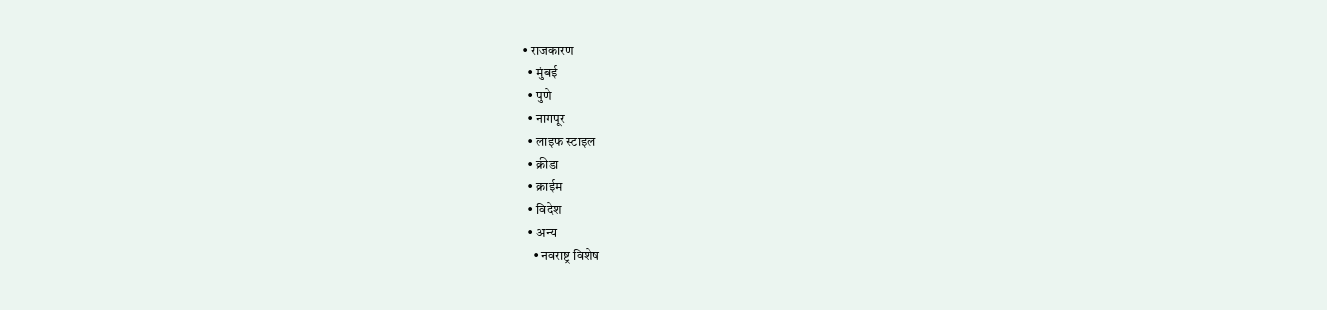• राजकारण
  • मुंबई
  • पुणे
  • नागपूर
  • लाइफ स्टाइल
  • क्रीडा
  • क्राईम
  • विदेश
  • अन्य
    • नवराष्ट्र विशेष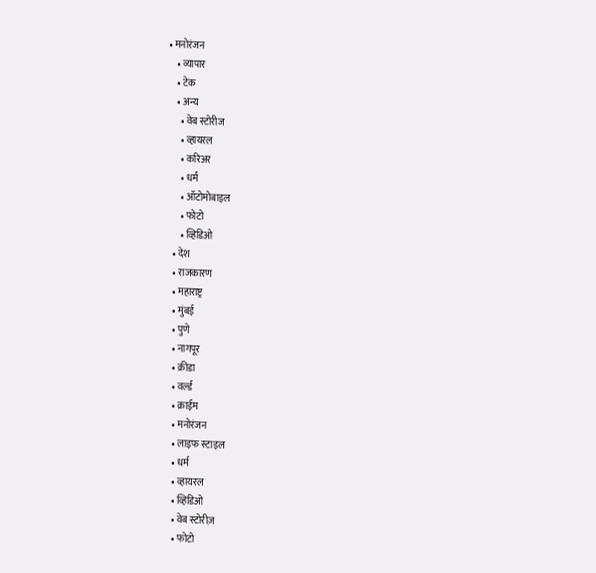• मनोरंजन
    • व्यापार
    • टेक
    • अन्य
      • वेब स्टोरीज
      • व्हायरल
      • करिअर
      • धर्म
      • ऑटोमोबाइल
      • फोटो
      • व्हिडिओ
  • देश
  • राजकारण
  • महाराष्ट्र
  • मुंबई
  • पुणे
  • नागपूर
  • क्रीडा
  • वर्ल्ड
  • क्राईम
  • मनोरंजन
  • लाइफ स्टाइल
  • धर्म
  • व्हायरल
  • व्हिडिओ
  • वेब स्टोरीज़
  • फोटो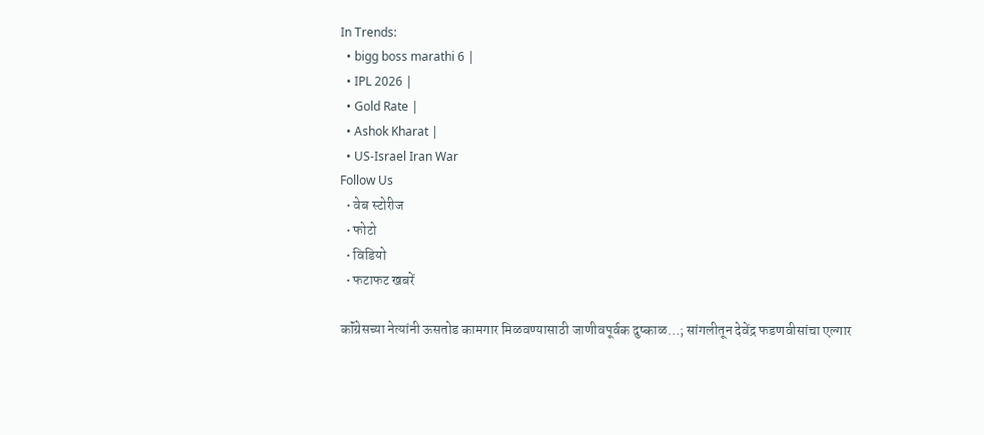In Trends:
  • bigg boss marathi 6 |
  • IPL 2026 |
  • Gold Rate |
  • Ashok Kharat |
  • US-Israel Iran War
Follow Us
  • वेब स्टोरीज
  • फोटो
  • विडियो
  • फटाफट खबरें

कॉंग्रेसच्या नेत्यांनी ऊसतोड कामगार मिळवण्यासाठी जाणीवपूर्वक दुष्काळ…; सांगलीतून देवेंद्र फडणवीसांचा एल्गार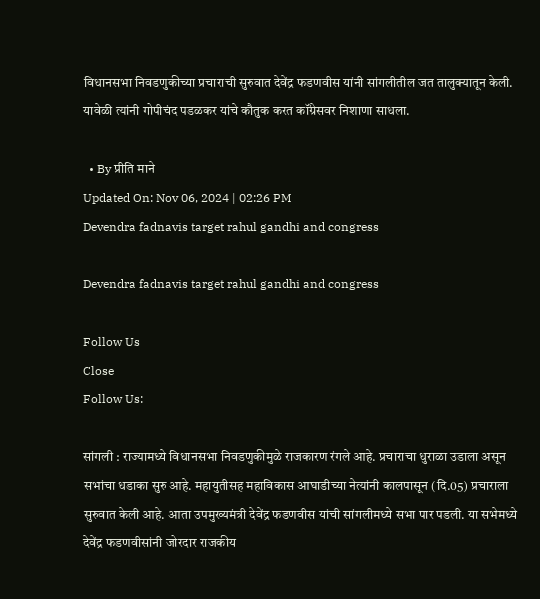विधानसभा निवडणुकीच्या प्रचाराची सुरुवात देवेंद्र फडणवीस यांनी सांगलीतील जत तालुक्यातून केली. यावेळी त्यांनी गोपीचंद पडळकर यांचे कौतुक करत कॉंग्रेसवर निशाणा साधला.

  • By प्रीति माने
Updated On: Nov 06, 2024 | 02:26 PM
Devendra fadnavis target rahul gandhi and congress

Devendra fadnavis target rahul gandhi and congress

Follow Us
Close
Follow Us:

सांगली : राज्यामध्ये विधानसभा निवडणुकीमुळे राजकारण रंगले आहे. प्रचाराचा धुराळा उडाला असून सभांचा धडाका सुरु आहे. महायुतीसह महाविकास आघाडीच्या नेत्यांनी कालपासून (दि.05) प्रचाराला सुरुवात केली आहे. आता उपमुख्यमंत्री देवेंद्र फडणवीस यांची सांगलीमध्ये सभा पार पडली. या सभेमध्ये देवेंद्र फडणवीसांनी जोरदार राजकीय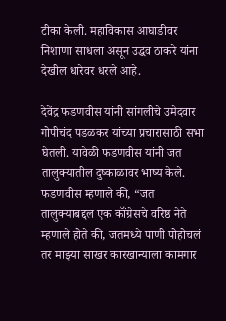टीका केली. महाविकास आघाडीवर निशाणा साधला असून उद्धव ठाकरे यांना देखील धारेवर धरले आहे.

देवेंद्र फडणवीस यांनी सांगलीचे उमेदवार गोपीचंद पडळकर यांच्या प्रचारासाठी सभा घेतली. यावेळी फडणवीस यांनी जत तालुक्यातील दुष्काळावर भाष्य केले. फडणवीस म्हणाले की, “जत तालुक्याबद्दल एक कॉंग्रेसचे वरिष्ठ नेते म्हणाले होते की, जतमध्ये पाणी पोहोचलं तर माझ्या साखर कारखान्याला कामगार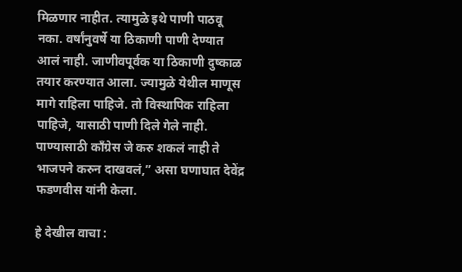मिळणार नाहीत. त्यामुळे इथे पाणी पाठवू नका. वर्षांनुवर्षे या ठिकाणी पाणी देण्यात आलं नाही. जाणीवपूर्वक या ठिकाणी दुष्काळ तयार करण्यात आला. ज्यामुळे येथील माणूस मागे राहिला पाहिजे. तो विस्थापिक राहिला पाहिजे, यासाठी पाणी दिले गेले नाही. पाण्यासाठी कॉंग्रेस जे करु शकलं नाही ते भाजपने करुन दाखवलं,” असा घणाघात देवेंद्र फडणवीस यांनी केला.

हे देखील वाचा :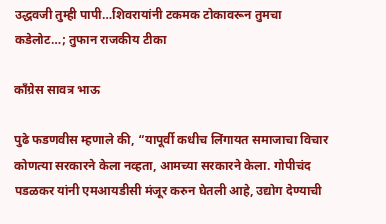उद्धवजी तुम्ही पापी…शिवरायांनी टकमक टोकावरून तुमचा कडेलोट…; तुफान राजकीय टीका

कॉंग्रेस सावत्र भाऊ

पुढे फडणवीस म्हणाले की, “यापूर्वी कधीच लिंगायत समाजाचा विचार कोणत्या सरकारने केला नव्हता, आमच्या सरकारने केला. गोपीचंद पडळकर यांनी एमआयडीसी मंजूर करुन घेतली आहे, उद्योग देण्याची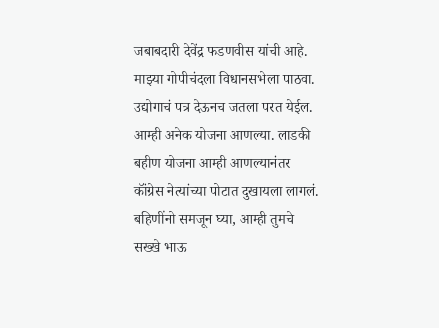जबाबदारी देवेंद्र फडणवीस यांची आहे. माझ्या गोपीचंदला विधानसभेला पाठवा. उद्योगाचं पत्र देऊनच जतला परत येईल. आम्ही अनेक योजना आणल्या. लाडकी बहीण योजना आम्ही आणल्यानंतर कॉंग्रेस नेत्यांच्या पोटात दुखायला लागलं. बहिणींनो समजून घ्या, आम्ही तुमचे सख्खे भाऊ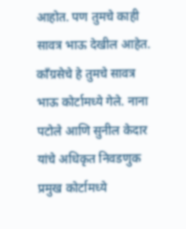आहोत. पण तुमचे काही सावत्र भाऊ देखील आहेत. कॉंग्रसेचे हे तुमचे सावत्र भाऊ कोर्टामध्ये गेले. नाना पटोले आणि सुनील केदार यांचे अधिकृत निवडणुक प्रमुख कोर्टामध्ये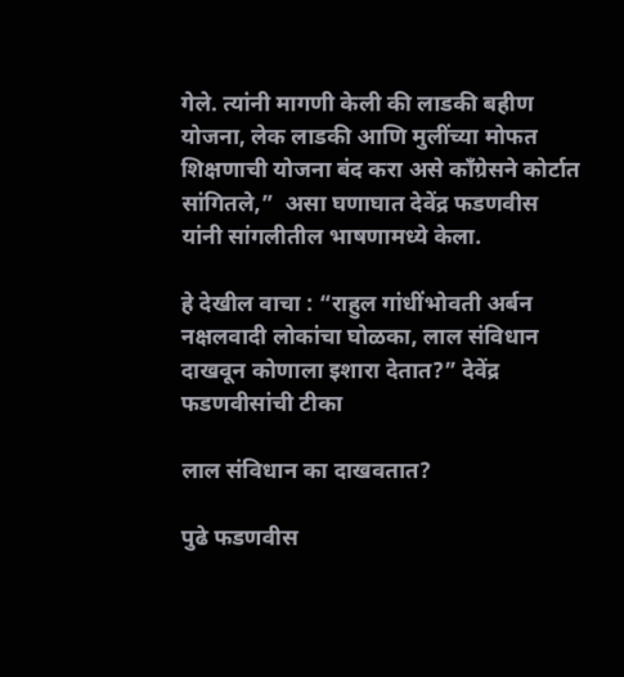गेले. त्यांनी मागणी केली की लाडकी बहीण योजना, लेक लाडकी आणि मुलींच्या मोफत शिक्षणाची योजना बंद करा असे कॉंग्रेसने कोर्टात सांगितले,”  असा घणाघात देवेंद्र फडणवीस यांनी सांगलीतील भाषणामध्ये केला.

हे देखील वाचा : “राहुल गांधींभोवती अर्बन नक्षलवादी लोकांचा घोळका, लाल संविधान दाखवून कोणाला इशारा देतात?” देवेंद्र फडणवीसांची टीका

लाल संविधान का दाखवतात?

पुढे फडणवीस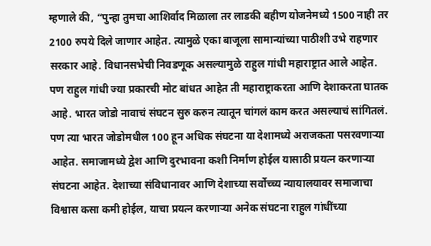म्हणाले की, “पुन्हा तुमचा आशिर्वाद मिळाला तर लाडकी बहीण योजनेमध्ये 1500 नाही तर 2100 रुपये दिले जाणार आहेत. त्यामुळे एका बाजूला सामान्यांच्या पाठीशी उभे राहणार सरकार आहे. विधानसभेची निवडणूक असल्यामुळे राहुल गांधी महाराष्ट्रात आले आहेत. पण राहुल गांधी ज्या प्रकारची मोट बांधत आहेत ती महाराष्ट्राकरता आणि देशाकरता घातक आहे. भारत जोडो नावाचं संघटन सुरु करुन त्यातून चांगलं काम करत असल्याचं सांगितलं. पण त्या भारत जोडोमधील 100 हून अधिक संघटना या देशामध्ये अराजकता पसरवणाऱ्या आहेत. समाजामध्ये द्वेश आणि दुरभावना कशी निर्माण होईल यासाठी प्रयत्न करणाऱ्या संघटना आहेत. देशाच्या संविधानावर आणि देशाच्या सर्वोच्च्य न्यायालयावर समाजाचा विश्वास कसा कमी होईल, याचा प्रयत्न करणाऱ्या अनेक संघटना राहुल गांधींच्या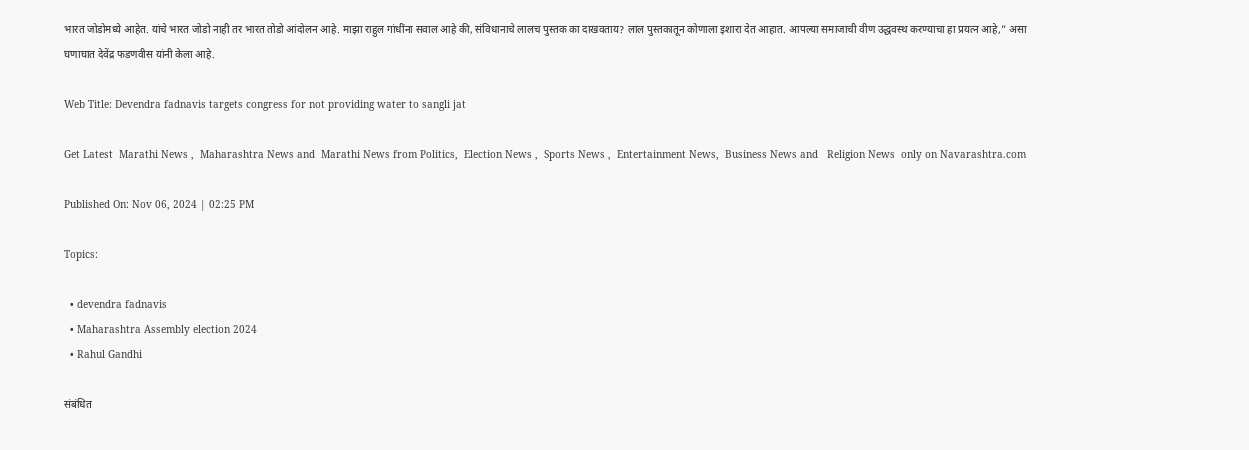भारत जोडोमध्ये आहेत. यांचे भारत जोडो नाही तर भारत तोडो आंदोलन आहे. माझा राहुल गांधींना सवाल आहे की, संविधानाचे लालच पुस्तक का दाखवताय? लाल पुस्तकातून कोणाला इशारा देत आहात. आपल्या समाजाची वीण उद्धवस्थ करण्याचा हा प्रयत्न आहे,” असा घणाघात देवेंद्र फडणवीस यांनी केला आहे.

Web Title: Devendra fadnavis targets congress for not providing water to sangli jat

Get Latest  Marathi News ,  Maharashtra News and  Marathi News from Politics,  Election News ,  Sports News ,  Entertainment News,  Business News and   Religion News  only on Navarashtra.com

Published On: Nov 06, 2024 | 02:25 PM

Topics:

  • devendra fadnavis
  • Maharashtra Assembly election 2024
  • Rahul Gandhi

संबंधित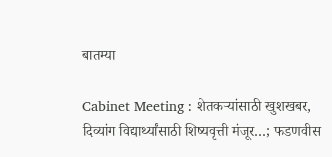बातम्या

Cabinet Meeting : शेतकऱ्यांसाठी खुशखबर, दिव्यांग विद्यार्थ्यांसाठी शिष्यवृत्ती मंजूर…; फडणवीस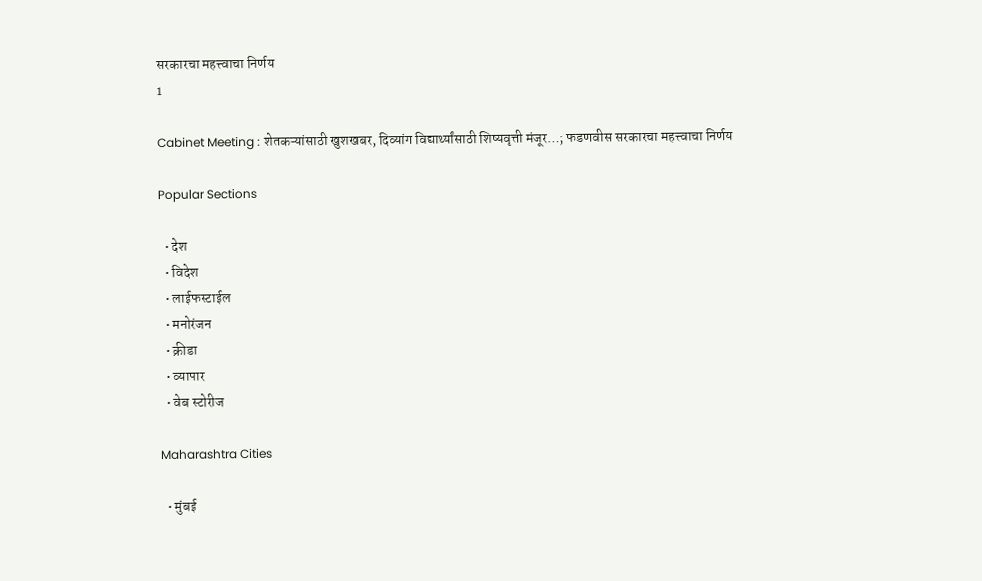सरकारचा महत्त्वाचा निर्णय
1

Cabinet Meeting : शेतकऱ्यांसाठी खुशखबर, दिव्यांग विद्यार्थ्यांसाठी शिष्यवृत्ती मंजूर…; फडणवीस सरकारचा महत्त्वाचा निर्णय

Popular Sections

  • देश
  • विदेश
  • लाईफस्टाईल
  • मनोरंजन
  • क्रीडा
  • व्यापार
  • वेब स्टोरीज

Maharashtra Cities

  • मुंबई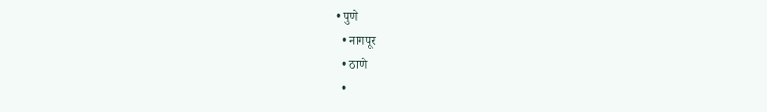• पुणे
  • नागपूर
  • ठाणे
  •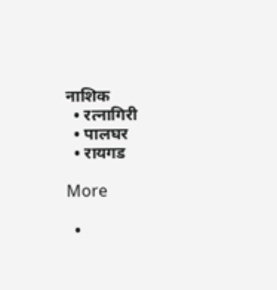नाशिक
  • रत्नागिरी
  • पालघर
  • रायगड

More

  •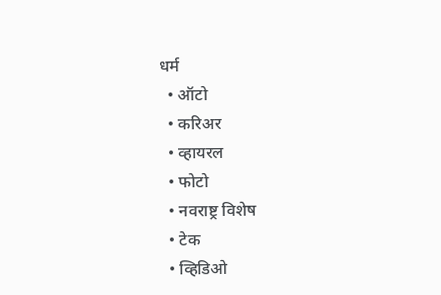धर्म
  • ऑटो
  • करिअर
  • व्हायरल
  • फोटो
  • नवराष्ट्र विशेष
  • टेक
  • व्हिडिओ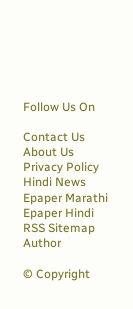Follow Us On

Contact Us About Us Privacy Policy
Hindi News Epaper Marathi Epaper Hindi RSS Sitemap Author

© Copyright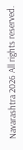Navarashtra 2026 All rights reserved.